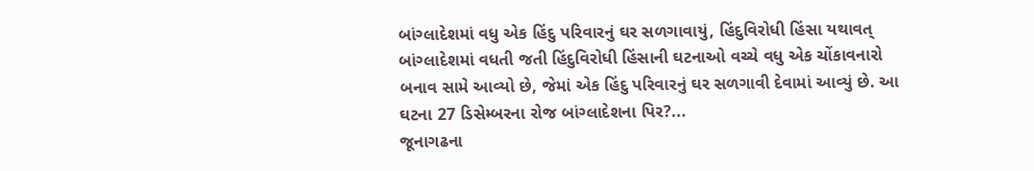બાંગ્લાદેશમાં વધુ એક હિંદુ પરિવારનું ઘર સળગાવાયું, હિંદુવિરોધી હિંસા યથાવત્
બાંગ્લાદેશમાં વધતી જતી હિંદુવિરોધી હિંસાની ઘટનાઓ વચ્ચે વધુ એક ચોંકાવનારો બનાવ સામે આવ્યો છે, જેમાં એક હિંદુ પરિવારનું ઘર સળગાવી દેવામાં આવ્યું છે. આ ઘટના 27 ડિસેમ્બરના રોજ બાંગ્લાદેશના પિર?...
જૂનાગઢના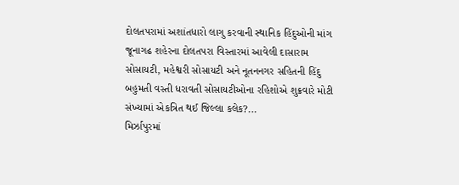દોલતપરામાં અશાંતધારો લાગુ કરવાની સ્થાનિક હિંદુઓની માંગ
જૂનાગઢ શહેરના દોલતપરા વિસ્તારમાં આવેલી દાસારામ સોસાયટી, મહેશ્વરી સોસાયટી અને નૂતનનગર સહિતની હિંદુ બહુમતી વસ્તી ધરાવતી સોસાયટીઓના રહિશોએ શુક્રવારે મોટી સંખ્યામાં એકત્રિત થઈ જિલ્લા કલેક?...
મિર્ઝાપુરમાં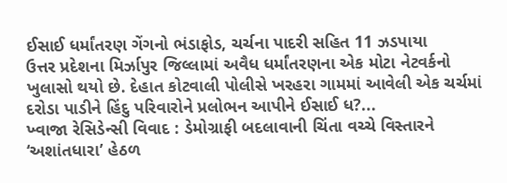ઈસાઈ ધર્માંતરણ ગેંગનો ભંડાફોડ, ચર્ચના પાદરી સહિત 11 ઝડપાયા
ઉત્તર પ્રદેશના મિર્ઝાપુર જિલ્લામાં અવૈધ ધર્માંતરણના એક મોટા નેટવર્કનો ખુલાસો થયો છે. દેહાત કોટવાલી પોલીસે ખરહરા ગામમાં આવેલી એક ચર્ચમાં દરોડા પાડીને હિંદુ પરિવારોને પ્રલોભન આપીને ઈસાઈ ધ?...
ખ્વાજા રેસિડેન્સી વિવાદ : ડેમોગ્રાફી બદલાવાની ચિંતા વચ્ચે વિસ્તારને ‘અશાંતધારા’ હેઠળ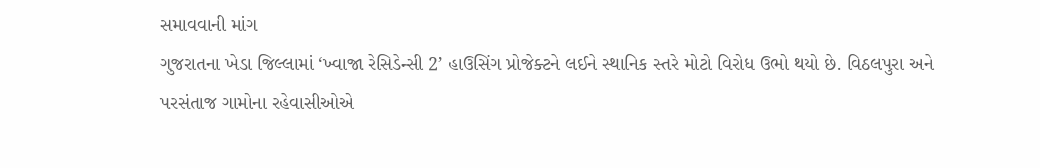સમાવવાની માંગ
ગુજરાતના ખેડા જિલ્લામાં ‘ખ્વાજા રેસિડેન્સી 2’ હાઉસિંગ પ્રોજેક્ટને લઈને સ્થાનિક સ્તરે મોટો વિરોધ ઉભો થયો છે. વિઠલપુરા અને પરસંતાજ ગામોના રહેવાસીઓએ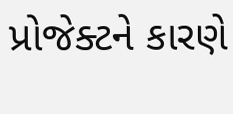પ્રોજેક્ટને કારણે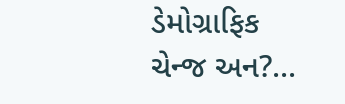ડેમોગ્રાફિક ચેન્જ અન?...